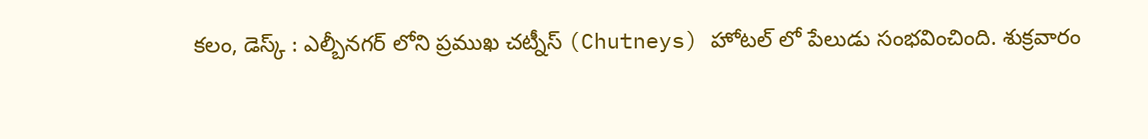కలం, డెస్క్ : ఎల్బీనగర్ లోని ప్రముఖ చట్నీస్ (Chutneys) హోటల్ లో పేలుడు సంభవించింది. శుక్రవారం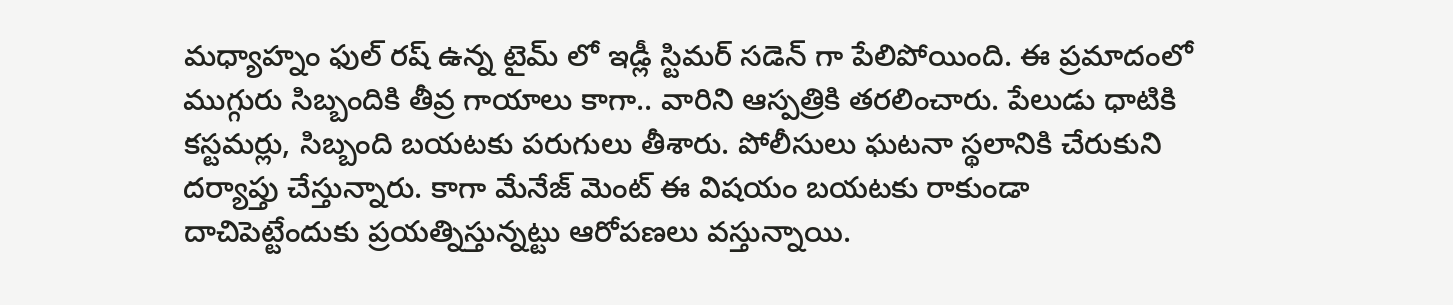మధ్యాహ్నం ఫుల్ రష్ ఉన్న టైమ్ లో ఇడ్లీ స్టిమర్ సడెన్ గా పేలిపోయింది. ఈ ప్రమాదంలో ముగ్గురు సిబ్బందికి తీవ్ర గాయాలు కాగా.. వారిని ఆస్పత్రికి తరలించారు. పేలుడు ధాటికి కస్టమర్లు, సిబ్బంది బయటకు పరుగులు తీశారు. పోలీసులు ఘటనా స్థలానికి చేరుకుని దర్యాప్తు చేస్తున్నారు. కాగా మేనేజ్ మెంట్ ఈ విషయం బయటకు రాకుండా దాచిపెట్టేందుకు ప్రయత్నిస్తున్నట్టు ఆరోపణలు వస్తున్నాయి.